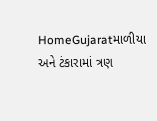HomeGujaratમાળીયા અને ટંકારામાં ત્રણ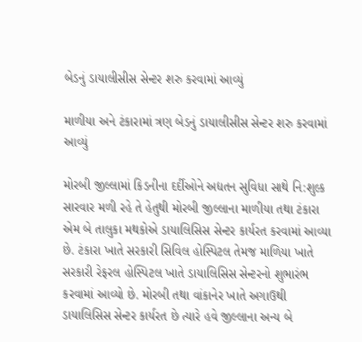બેડનું ડાયાલીસીસ સેન્ટર શરુ કરવામાં આવ્યું

માળીયા અને ટંકારામાં ત્રણ બેડનું ડાયાલીસીસ સેન્ટર શરુ કરવામાં આવ્યું

મોરબી જીલ્લામાં કિડનીના દર્દીઓને અદ્યતન સુવિધા સાથે નિ:શુલ્ક સારવાર મળી રહે તે હેતુથી મોરબી જીલ્લાના માળીયા તથા ટંકારા એમ બે તાલુકા મથકોએ ડાયાલિસિસ સેન્ટર કાર્યરત કરવામાં આવ્યા છે. ટંકારા ખાતે સરકારી સિવિલ હોસ્પિટલ તેમજ માળિયા ખાતે સરકારી રેફરલ હોસ્પિટલ ખાતે ડાયાલિસિસ સેન્ટરનો શુભારંભ કરવામાં આવ્યો છે. મોરબી તથા વાંકાનેર ખાતે અગાઉથી ડાયાલિસિસ સેન્ટર કાર્યરત છે ત્યારે હવે જીલ્લાના અન્ય બે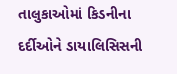તાલુકાઓમાં કિડનીના દર્દીઓને ડાયાલિસિસની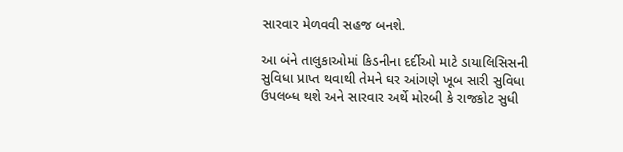સારવાર મેળવવી સહજ બનશે.

આ બંને તાલુકાઓમાં કિડનીના દર્દીઓ માટે ડાયાલિસિસની સુવિધા પ્રાપ્ત થવાથી તેમને ઘર આંગણે ખૂબ સારી સુવિધા ઉપલબ્ધ થશે અને સારવાર અર્થે મોરબી કે રાજકોટ સુધી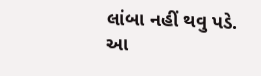લાંબા નહીં થવુ પડે. આ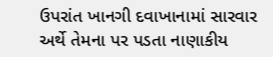ઉપરાંત ખાનગી દવાખાનામાં સારવાર અર્થે તેમના પર પડતા નાણાકીય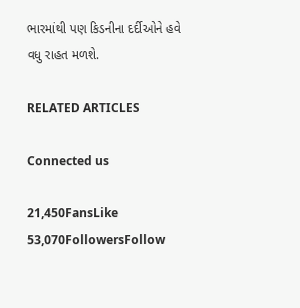ભારમાંથી પણ કિડનીના દર્દીઓને હવે વધુ રાહત મળશે.

RELATED ARTICLES

Connected us

21,450FansLike
53,070FollowersFollow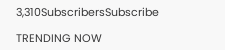3,310SubscribersSubscribe

TRENDING NOW